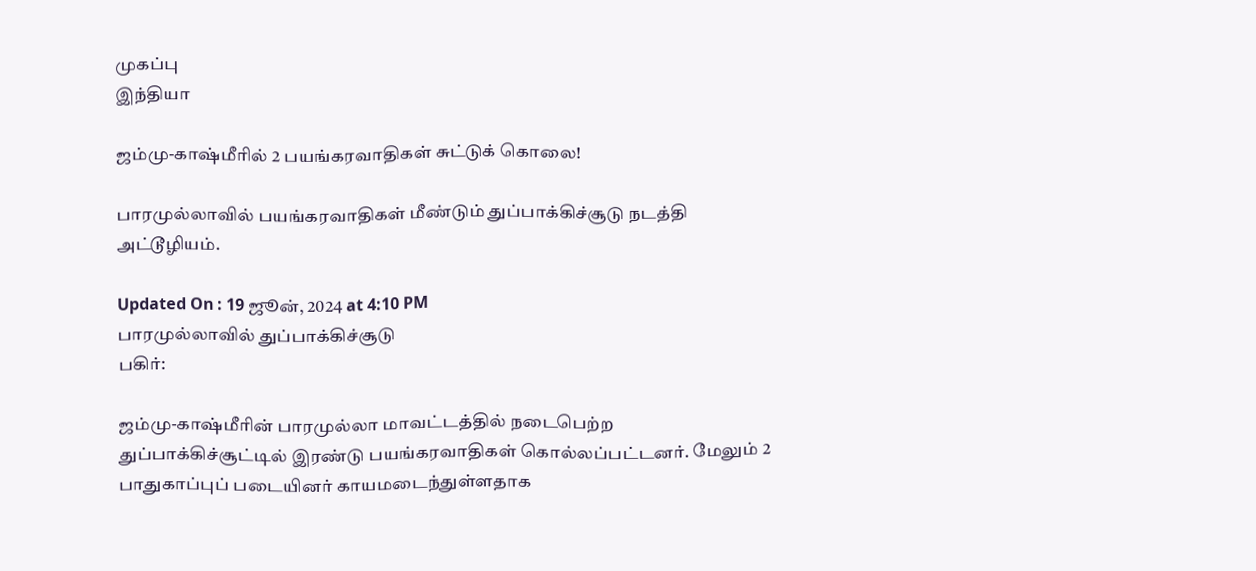முகப்பு
இந்தியா

ஜம்மு-காஷ்மீரில் 2 பயங்கரவாதிகள் சுட்டுக் கொலை!

பாரமுல்லாவில் பயங்கரவாதிகள் மீண்டும் துப்பாக்கிச்சூடு நடத்தி அட்டூழியம்.

Updated On : 19 ஜூன், 2024 at 4:10 PM
பாரமுல்லாவில் துப்பாக்கிச்சூடு
பகிர்:

ஜம்மு-காஷ்மீரின் பாரமுல்லா மாவட்டத்தில் நடைபெற்ற துப்பாக்கிச்சூட்டில் இரண்டு பயங்கரவாதிகள் கொல்லப்பட்டனர். மேலும் 2 பாதுகாப்புப் படையினர் காயமடைந்துள்ளதாக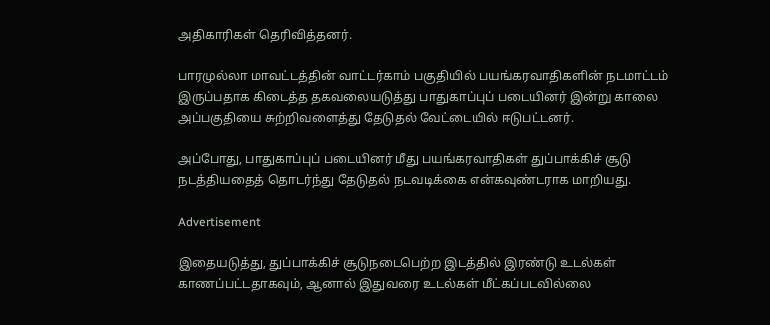அதிகாரிகள் தெரிவித்தனர்.

பாரமுல்லா மாவட்டத்தின் வாட்டர்காம் பகுதியில் பயங்கரவாதிகளின் நடமாட்டம் இருப்பதாக கிடைத்த தகவலையடுத்து பாதுகாப்புப் படையினர் இன்று காலை அப்பகுதியை சுற்றிவளைத்து தேடுதல் வேட்டையில் ஈடுபட்டனர்.

அப்போது, பாதுகாப்புப் படையினர் மீது பயங்கரவாதிகள் துப்பாக்கிச் சூடு நடத்தியதைத் தொடர்ந்து தேடுதல் நடவடிக்கை என்கவுண்டராக மாறியது.

Advertisement

இதையடுத்து, துப்பாக்கிச் சூடுநடைபெற்ற இடத்தில் இரண்டு உடல்கள் காணப்பட்டதாகவும், ஆனால் இதுவரை உடல்கள் மீட்கப்படவில்லை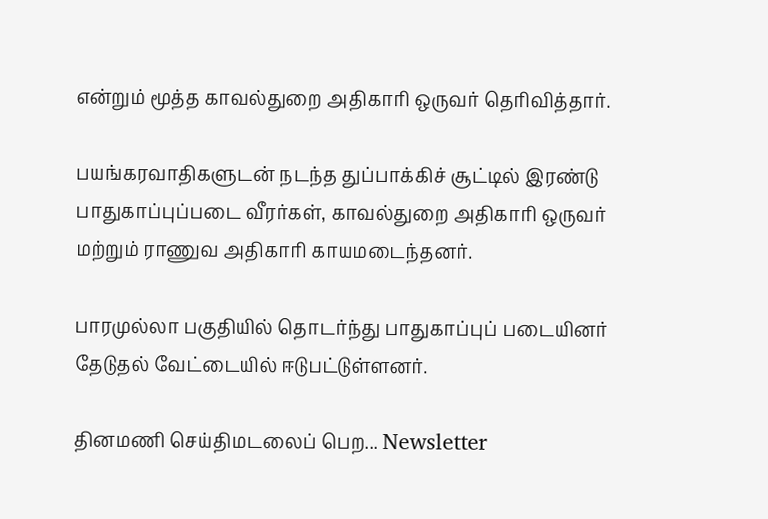என்றும் மூத்த காவல்துறை அதிகாரி ஒருவர் தெரிவித்தார்.

பயங்கரவாதிகளுடன் நடந்த துப்பாக்கிச் சூட்டில் இரண்டு பாதுகாப்புப்படை வீரர்கள், காவல்துறை அதிகாரி ஒருவர் மற்றும் ராணுவ அதிகாரி காயமடைந்தனர்.

பாரமுல்லா பகுதியில் தொடர்ந்து பாதுகாப்புப் படையினர் தேடுதல் வேட்டையில் ஈடுபட்டுள்ளனர்.

தினமணி செய்திமடலைப் பெற... Newsletter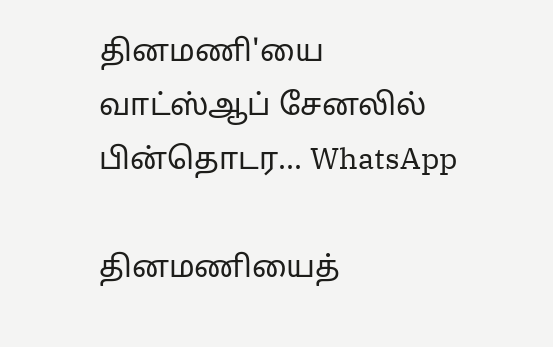தினமணி'யை வாட்ஸ்ஆப் சேனலில் பின்தொடர... WhatsApp

தினமணியைத்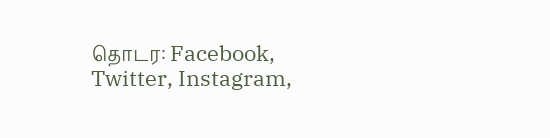தொடர: Facebook, Twitter, Instagram,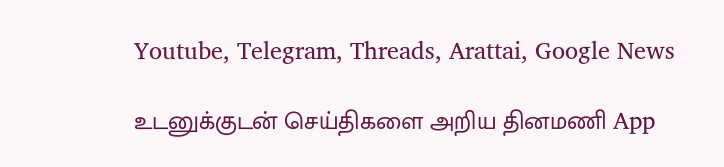Youtube, Telegram, Threads, Arattai, Google News

உடனுக்குடன் செய்திகளை அறிய தினமணி App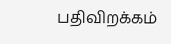பதிவிறக்கம்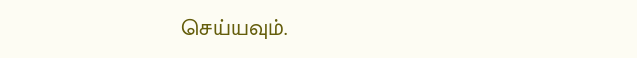செய்யவும்.